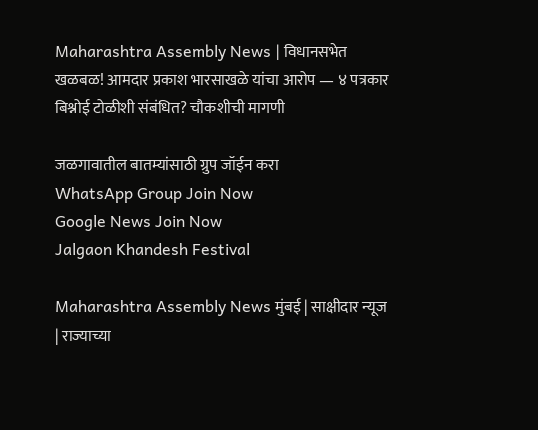Maharashtra Assembly News | विधानसभेत खळबळ! आमदार प्रकाश भारसाखळे यांचा आरोप — ४ पत्रकार बिश्नोई टोळीशी संबंधित? चौकशीची मागणी

जळगावातील बातम्यांसाठी ग्रुप जॉईन करा
WhatsApp Group Join Now
Google News Join Now
Jalgaon Khandesh Festival

Maharashtra Assembly News मुंबई | साक्षीदार न्यूज | राज्याच्या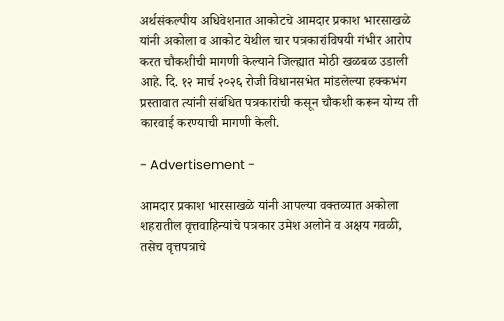अर्थसंकल्पीय अधिवेशनात आकोटचे आमदार प्रकाश भारसाखळे यांनी अकोला व आकोट येथील चार पत्रकारांविषयी गंभीर आरोप करत चौकशीची मागणी केल्याने जिल्ह्यात मोठी खळबळ उडाली आहे. दि. १२ मार्च २०२६ रोजी विधानसभेत मांडलेल्या हक्कभंग प्रस्तावात त्यांनी संबंधित पत्रकारांची कसून चौकशी करून योग्य ती कारवाई करण्याची मागणी केली.

- Advertisement -

आमदार प्रकाश भारसाखळे यांनी आपल्या वक्तव्यात अकोला शहरातील वृत्तवाहिन्यांचे पत्रकार उमेश अलोने व अक्षय गवळी, तसेच वृत्तपत्राचे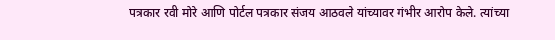पत्रकार रवी मोरे आणि पोर्टल पत्रकार संजय आठवले यांच्यावर गंभीर आरोप केले. त्यांच्या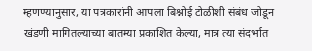म्हणण्यानुसार, या पत्रकारांनी आपला बिश्नोई टोळीशी संबंध जोडून खंडणी मागितल्याच्या बातम्या प्रकाशित केल्या, मात्र त्या संदर्भात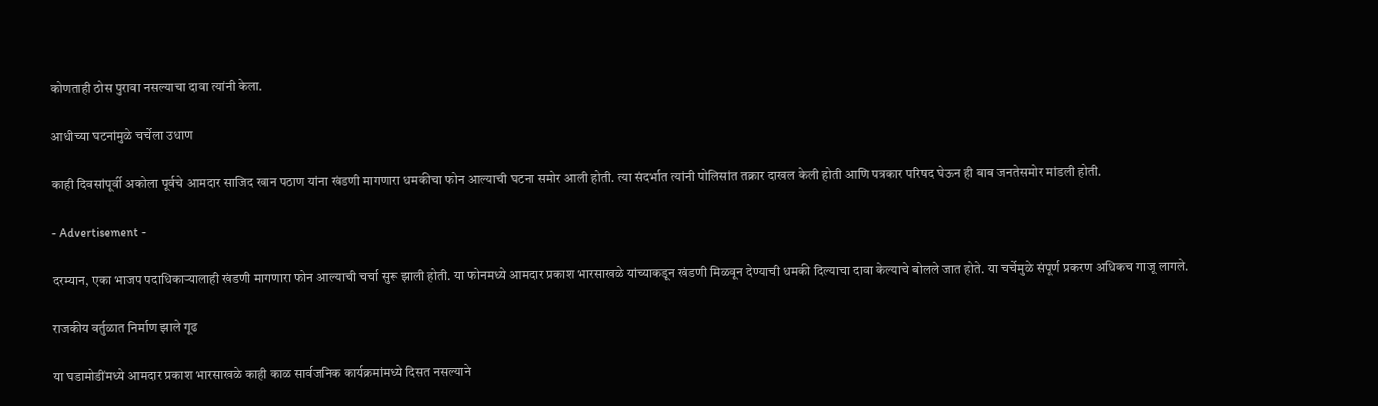कोणताही ठोस पुरावा नसल्याचा दावा त्यांनी केला.

आधीच्या घटनांमुळे चर्चेला उधाण

काही दिवसांपूर्वी अकोला पूर्वचे आमदार साजिद खान पठाण यांना खंडणी मागणारा धमकीचा फोन आल्याची घटना समोर आली होती. त्या संदर्भात त्यांनी पोलिसांत तक्रार दाखल केली होती आणि पत्रकार परिषद घेऊन ही बाब जनतेसमोर मांडली होती.

- Advertisement -

दरम्यान, एका भाजप पदाधिकाऱ्यालाही खंडणी मागणारा फोन आल्याची चर्चा सुरू झाली होती. या फोनमध्ये आमदार प्रकाश भारसाखळे यांच्याकडून खंडणी मिळवून देण्याची धमकी दिल्याचा दावा केल्याचे बोलले जात होते. या चर्चेमुळे संपूर्ण प्रकरण अधिकच गाजू लागले.

राजकीय वर्तुळात निर्माण झाले गूढ

या घडामोडींमध्ये आमदार प्रकाश भारसाखळे काही काळ सार्वजनिक कार्यक्रमांमध्ये दिसत नसल्याने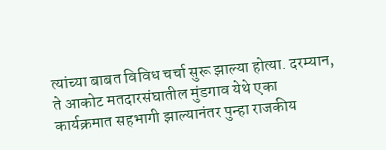त्यांच्या बाबत विविध चर्चा सुरू झाल्या होत्या. दरम्यान, ते आकोट मतदारसंघातील मुंडगाव येथे एका कार्यक्रमात सहभागी झाल्यानंतर पुन्हा राजकीय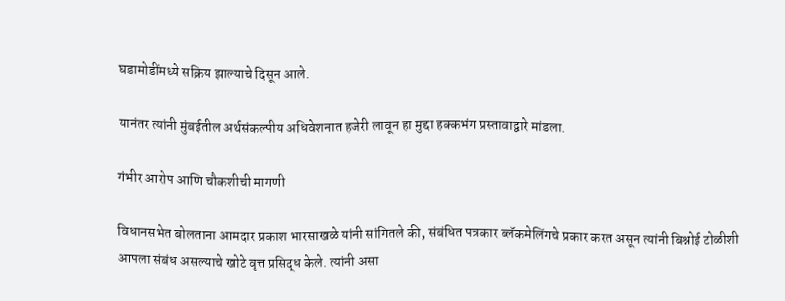घडामोडींमध्ये सक्रिय झाल्याचे दिसून आले.

यानंतर त्यांनी मुंबईतील अर्थसंकल्पीय अधिवेशनात हजेरी लावून हा मुद्दा हक्कभंग प्रस्तावाद्वारे मांडला.

गंभीर आरोप आणि चौकशीची मागणी

विधानसभेत बोलताना आमदार प्रकाश भारसाखळे यांनी सांगितले की, संबंधित पत्रकार ब्लॅकमेलिंगचे प्रकार करत असून त्यांनी बिश्नोई टोळीशी आपला संबंध असल्याचे खोटे वृत्त प्रसिद्ध केले. त्यांनी असा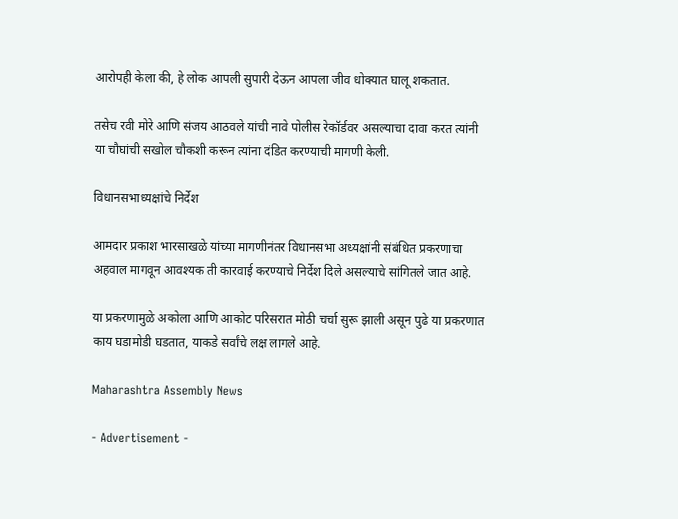आरोपही केला की, हे लोक आपली सुपारी देऊन आपला जीव धोक्यात घालू शकतात.

तसेच रवी मोरे आणि संजय आठवले यांची नावे पोलीस रेकॉर्डवर असल्याचा दावा करत त्यांनी या चौघांची सखोल चौकशी करून त्यांना दंडित करण्याची मागणी केली.

विधानसभाध्यक्षांचे निर्देश

आमदार प्रकाश भारसाखळे यांच्या मागणीनंतर विधानसभा अध्यक्षांनी संबंधित प्रकरणाचा अहवाल मागवून आवश्यक ती कारवाई करण्याचे निर्देश दिले असल्याचे सांगितले जात आहे.

या प्रकरणामुळे अकोला आणि आकोट परिसरात मोठी चर्चा सुरू झाली असून पुढे या प्रकरणात काय घडामोडी घडतात, याकडे सर्वांचे लक्ष लागले आहे.

Maharashtra Assembly News

- Advertisement -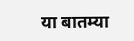या बातम्या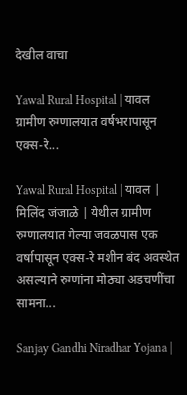देखील वाचा

Yawal Rural Hospital | यावल ग्रामीण रुग्णालयात वर्षभरापासून एक्स-रे...

Yawal Rural Hospital | यावल | मिलिंद जंजाळे | येथील ग्रामीण रुग्णालयात गेल्या जवळपास एक वर्षापासून एक्स-रे मशीन बंद अवस्थेत असल्याने रुग्णांना मोठ्या अडचणींचा सामना...

Sanjay Gandhi Niradhar Yojana |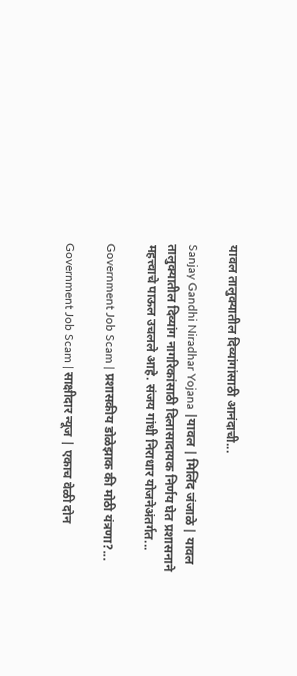यावल तालुक्यातील दिव्यांगांसाठी आनंदाची...

Sanjay Gandhi Niradhar Yojana |यावल | मिलिंद जंजाळे | यावल तालुक्यातील दिव्यांग नागरिकांसाठी दिलासादायक निर्णय घेत प्रशासनाने महत्त्वाचे पाऊल उचलले आहे. संजय गांधी निराधार योजनेअंतर्गत...

Government Job Scam | प्रशासकीय डोळेझाक की मोठी यंत्रणा?...

Government Job Scam | साक्षीदार न्यूज | एकाच वेळी दोन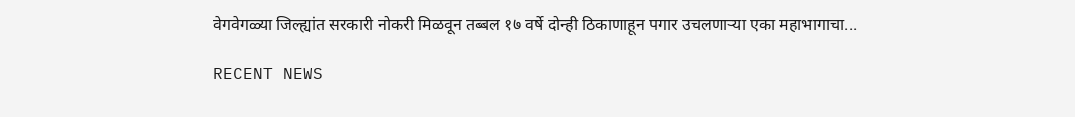वेगवेगळ्या जिल्ह्यांत सरकारी नोकरी मिळवून तब्बल १७ वर्षे दोन्ही ठिकाणाहून पगार उचलणाऱ्या एका महाभागाचा...

RECENT NEWS